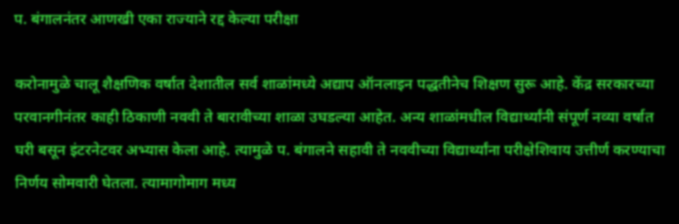प. बंगालनंतर आणखी एका राज्याने रद्द केल्या परीक्षा

करोनामुळे चालू शैक्षणिक वर्षात देशातील सर्व शाळांमध्ये अद्याप ऑनलाइन पद्धतीनेच शिक्षण सुरू आहे. केंद्र सरकारच्या परवानगीनंतर काही ठिकाणी नववी ते बारावीच्या शाळा उघडल्या आहेत. अन्य शाळांमधील विद्यार्थ्यांनी संपूर्ण नव्या वर्षात घरी बसून इंटरनेटवर अभ्यास केला आहे. त्यामुळे प. बंगालने सहावी ते नववीच्या विद्यार्थ्यांना परीक्षेशिवाय उत्तीर्ण करण्याचा निर्णय सोमवारी घेतला. त्यामागोमाग मध्य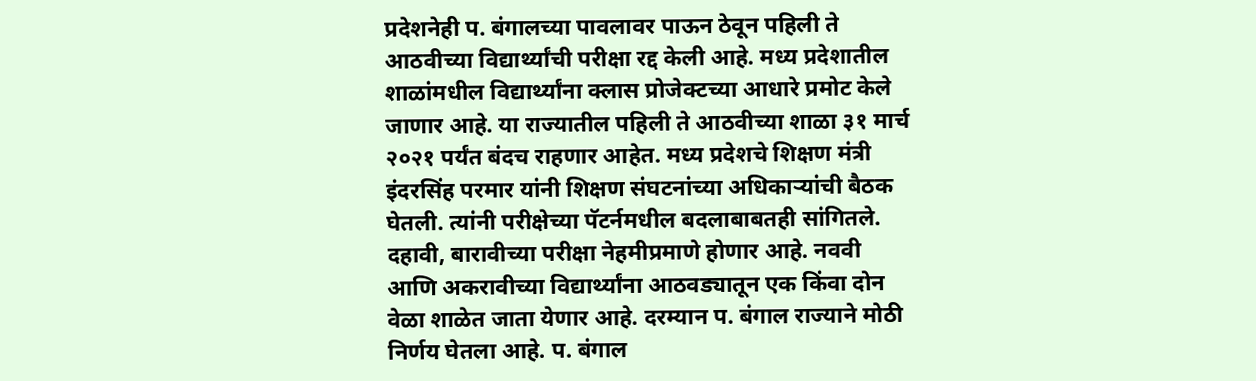प्रदेशनेही प. बंगालच्या पावलावर पाऊन ठेवून पहिली ते आठवीच्या विद्यार्थ्यांची परीक्षा रद्द केली आहे. मध्य प्रदेशातील शाळांमधील विद्यार्थ्यांना क्लास प्रोजेक्टच्या आधारे प्रमोट केले जाणार आहे. या राज्यातील पहिली ते आठवीच्या शाळा ३१ मार्च २०२१ पर्यंत बंदच राहणार आहेत. मध्य प्रदेशचे शिक्षण मंत्री इंदरसिंह परमार यांनी शिक्षण संघटनांच्या अधिकाऱ्यांची बैठक घेतली. त्यांनी परीक्षेच्या पॅटर्नमधील बदलाबाबतही सांगितले. दहावी, बारावीच्या परीक्षा नेहमीप्रमाणे होणार आहे. नववी आणि अकरावीच्या विद्यार्थ्यांना आठवड्यातून एक किंवा दोन वेळा शाळेत जाता येणार आहे. दरम्यान प. बंगाल राज्याने मोठी निर्णय घेतला आहे. प. बंगाल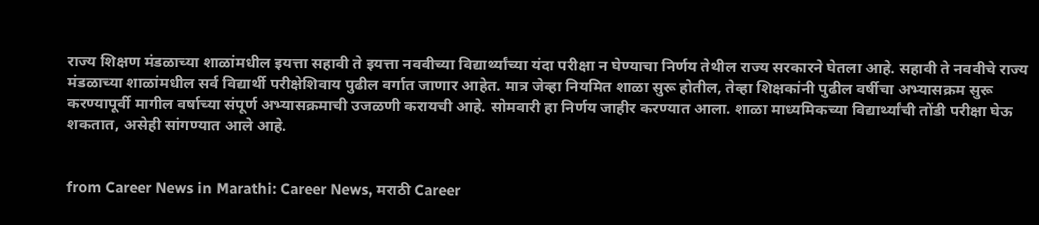राज्य शिक्षण मंडळाच्या शाळांमधील इयत्ता सहावी ते इयत्ता नववीच्या विद्यार्थ्यांच्या यंदा परीक्षा न घेण्याचा निर्णय तेथील राज्य सरकारने घेतला आहे. सहावी ते नववीचे राज्य मंडळाच्या शाळांमधील सर्व विद्यार्थी परीक्षेशिवाय पुढील वर्गात जाणार आहेत. मात्र जेव्हा नियमित शाळा सुरू होतील, तेव्हा शिक्षकांनी पुढील वर्षीचा अभ्यासक्रम सुरू करण्यापूर्वी मागील वर्षाच्या संपूर्ण अभ्यासक्रमाची उजळणी करायची आहे. सोमवारी हा निर्णय जाहीर करण्यात आला. शाळा माध्यमिकच्या विद्यार्थ्यांची तोंडी परीक्षा घेऊ शकतात, असेही सांगण्यात आले आहे.


from Career News in Marathi: Career News, मराठी Career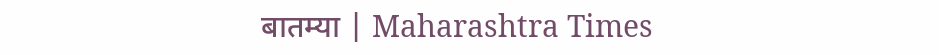बातम्या | Maharashtra Times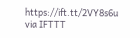https://ift.tt/2VY8s6u
via IFTTT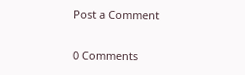Post a Comment

0 Comments